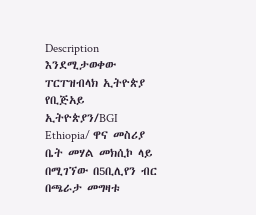Description
እንደሚታወቀው ፐርፐዝብላክ ኢትዮጵያ የቢጅአይ ኢትዮጵያን/BGI Ethiopia/ ዋና መስሪያ ቤት መሃል መክሲኮ ላይ በሚገኘው በ5ቢሊየን ብር በጫራታ መግዛቱ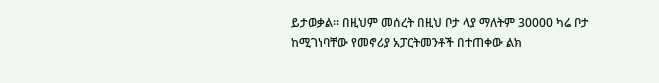ይታወቃል፡፡ በዚህም መሰረት በዚህ ቦታ ላያ ማለትም 30000 ካሬ ቦታ ከሚገነባቸው የመኖሪያ አፓርትመንቶች በተጠቀው ልክ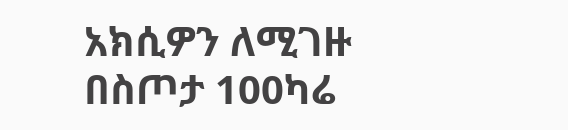አክሲዎን ለሚገዙ በስጦታ 100ካሬ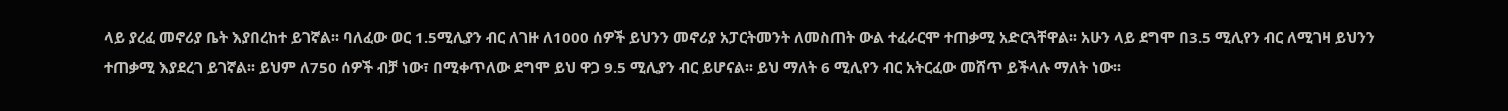ላይ ያረፈ መኖሪያ ቤት እያበረከተ ይገኛል፡፡ ባለፈው ወር 1.5ሚሊያን ብር ለገዙ ለ1000 ሰዎች ይህንን መኖሪያ አፓርትመንት ለመስጠት ውል ተፈራርሞ ተጠቃሚ አድርጓቸዋል፡፡ አሁን ላይ ደግሞ በ3.5 ሚሊየን ብር ለሚገዛ ይህንን ተጠቃሚ እያደረገ ይገኛል፡፡ ይህም ለ750 ሰዎች ብቻ ነው፣ በሚቀጥለው ደግሞ ይህ ዋጋ 9.5 ሚሊያን ብር ይሆናል፡፡ ይህ ማለት 6 ሚሊየን ብር አትርፈው መሸጥ ይችላሉ ማለት ነው፡፡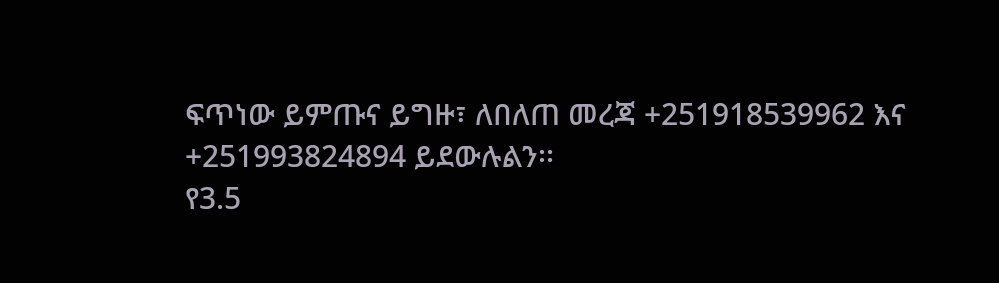ፍጥነው ይምጡና ይግዙ፣ ለበለጠ መረጃ +251918539962 እና +251993824894 ይደውሉልን፡፡
የ3.5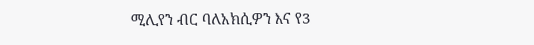ሚሊየን ብር ባለአክሲዎን እና የ3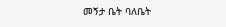መኝታ ቤት ባለቤት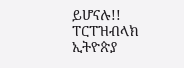ይሆናሉ!!
ፐርፐዝብላክ ኢትዮጵያ